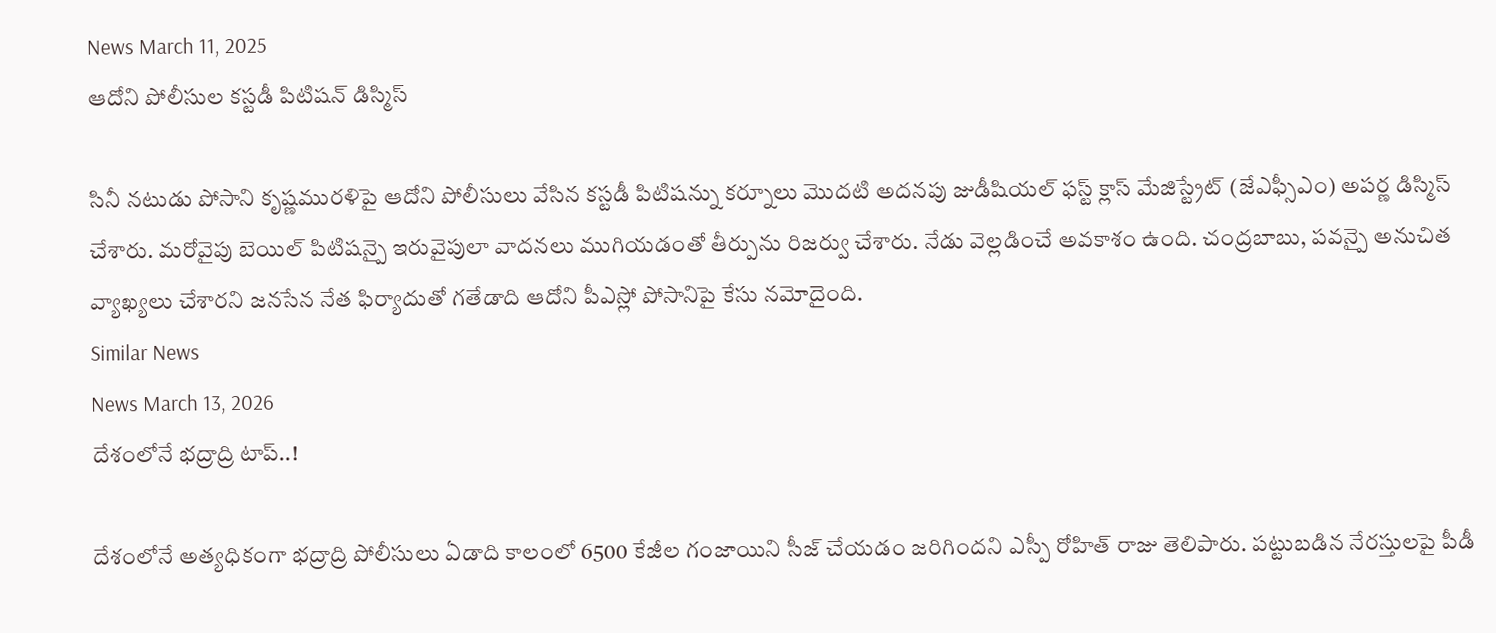News March 11, 2025
ఆదోని పోలీసుల కస్టడీ పిటిషన్ డిస్మిస్

సినీ నటుడు పోసాని కృష్ణమురళిపై ఆదోని పోలీసులు వేసిన కస్టడీ పిటిషన్ను కర్నూలు మొదటి అదనపు జుడీషియల్ ఫస్ట్ క్లాస్ మేజిస్ట్రేట్ (జేఎఫ్సీఎం) అపర్ణ డిస్మిస్ చేశారు. మరోవైపు బెయిల్ పిటిషన్పై ఇరువైపులా వాదనలు ముగియడంతో తీర్పును రిజర్వు చేశారు. నేడు వెల్లడించే అవకాశం ఉంది. చంద్రబాబు, పవన్పై అనుచిత వ్యాఖ్యలు చేశారని జనసేన నేత ఫిర్యాదుతో గతేడాది ఆదోని పీఎస్లో పోసానిపై కేసు నమోదైంది.
Similar News
News March 13, 2026
దేశంలోనే భద్రాద్రి టాప్..!

దేశంలోనే అత్యధికంగా భద్రాద్రి పోలీసులు ఏడాది కాలంలో 6500 కేజీల గంజాయిని సీజ్ చేయడం జరిగిందని ఎస్పీ రోహిత్ రాజు తెలిపారు. పట్టుబడిన నేరస్తులపై పీడీ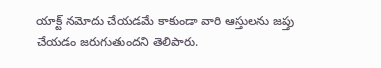యాక్ట్ నమోదు చేయడమే కాకుండా వారి ఆస్తులను జప్తు చేయడం జరుగుతుందని తెలిపారు.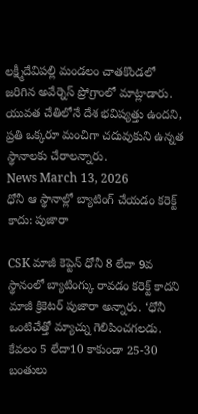లక్ష్మీదేవిపల్లి మండలం చాతకొండలో జరిగిన అవేర్నెస్ ప్రోగ్రాంలో మాట్లాడారు. యువత చేతిలోనే దేశ భవిష్యత్తు ఉందని, ప్రతి ఒక్కరూ మంచిగా చదువుకుని ఉన్నత స్థానాలకు చేరాలన్నారు.
News March 13, 2026
ధోనీ ఆ స్థానాల్లో బ్యాటింగ్ చేయడం కరెక్ట్ కాదు: పుజారా

CSK మాజీ కెప్టెన్ ధోనీ 8 లేదా 9వ స్థానంలో బ్యాటింగ్కు రావడం కరెక్ట్ కాదని మాజీ క్రికెటర్ పుజారా అన్నారు. ‘ధోనీ ఒంటిచేత్తో మ్యాచ్ను గెలిపించగలడు. కేవలం 5 లేదా10 కాకుండా 25-30 బంతులు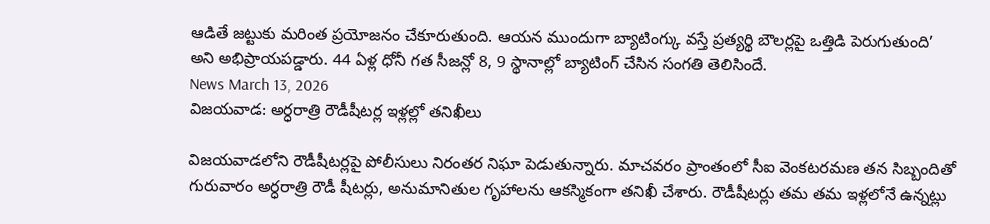ఆడితే జట్టుకు మరింత ప్రయోజనం చేకూరుతుంది. ఆయన ముందుగా బ్యాటింగ్కు వస్తే ప్రత్యర్థి బౌలర్లపై ఒత్తిడి పెరుగుతుంది’ అని అభిప్రాయపడ్డారు. 44 ఏళ్ల ధోనీ గత సీజన్లో 8, 9 స్థానాల్లో బ్యాటింగ్ చేసిన సంగతి తెలిసిందే.
News March 13, 2026
విజయవాడ: అర్ధరాత్రి రౌడీషీటర్ల ఇళ్లల్లో తనిఖీలు

విజయవాడలోని రౌడీషీటర్లపై పోలీసులు నిరంతర నిఘా పెడుతున్నారు. మాచవరం ప్రాంతంలో సీఐ వెంకటరమణ తన సిబ్బందితో గురువారం అర్ధరాత్రి రౌడీ షీటర్లు, అనుమానితుల గృహాలను ఆకస్మికంగా తనిఖీ చేశారు. రౌడీషీటర్లు తమ తమ ఇళ్లలోనే ఉన్నట్లు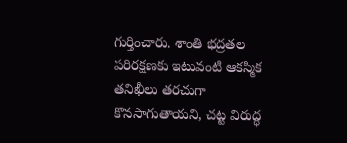గుర్తించారు. శాంతి భద్రతల పరిరక్షణకు ఇటువంటి ఆకస్మిక తనిఖీలు తరచుగా కొనసాగుతాయని, చట్ట విరుద్ధ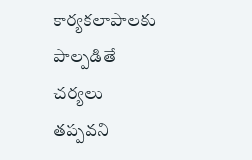కార్యకలాపాలకు పాల్పడితే చర్యలు తప్పవని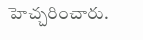హెచ్చరించారు.